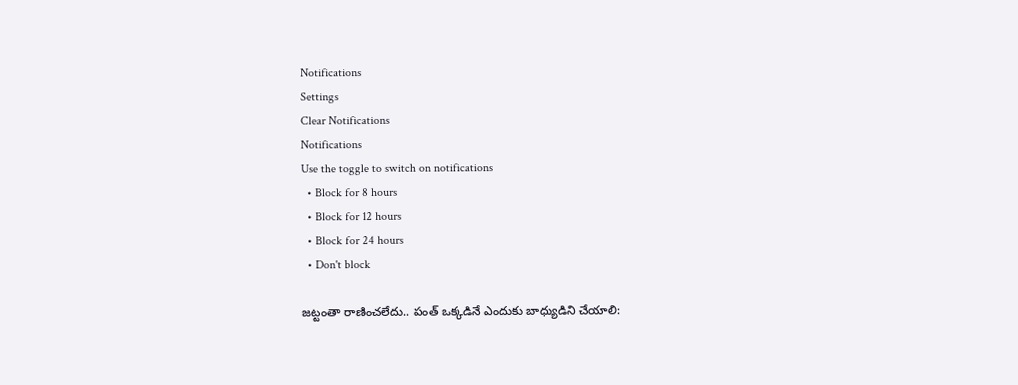Notifications
Settings
Clear Notifications
Notifications
Use the toggle to switch on notifications
  • Block for 8 hours
  • Block for 12 hours
  • Block for 24 hours
  • Don't block

జట్టంతా రాణించలేదు.. పంత్ ఒక్కడినే ఎందుకు బాధ్యుడిని చేయాలి: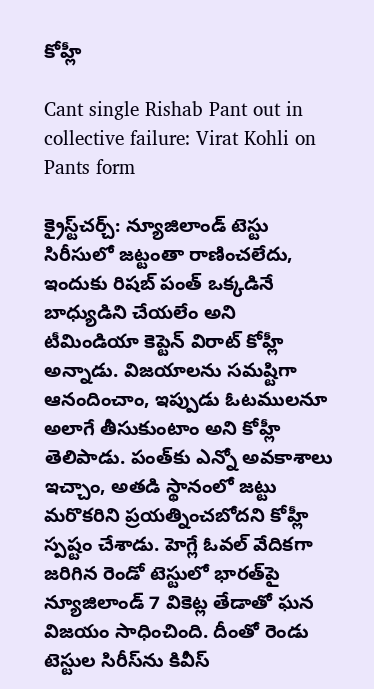కోహ్లీ

Cant single Rishab Pant out in collective failure: Virat Kohli on Pants form

క్రైస్ట్‌చర్చ్‌: న్యూజిలాండ్‌ టెస్టు సిరీసులో జట్టంతా రాణించలేదు, ఇందుకు రిషబ్ పంత్ ఒక్కడినే బాధ్యుడిని చేయలేం అని టీమిండియా కెప్టెన్ విరాట్‌ కోహ్లీ అన్నాడు. విజయాలను సమష్టిగా ఆనందించాం, ఇప్పుడు ఓటములనూ అలాగే తీసుకుంటాం అని కోహ్లీ తెలిపాడు. పంత్‌కు ఎన్నో అవకాశాలు ఇచ్చాం, అతడి స్థానంలో జట్టు మరొకరిని ప్రయత్నించబోదని కోహ్లీ స్పష్టం చేశాడు. హెగ్లే ఓవల్‌ వేదికగా జరిగిన రెండో టెస్టులో భారత్‌పై న్యూజిలాండ్‌ 7 వికెట్ల తేడాతో ఘన విజయం సాధించింది. దీంతో రెండు టెస్టుల సిరీస్‌ను కివీస్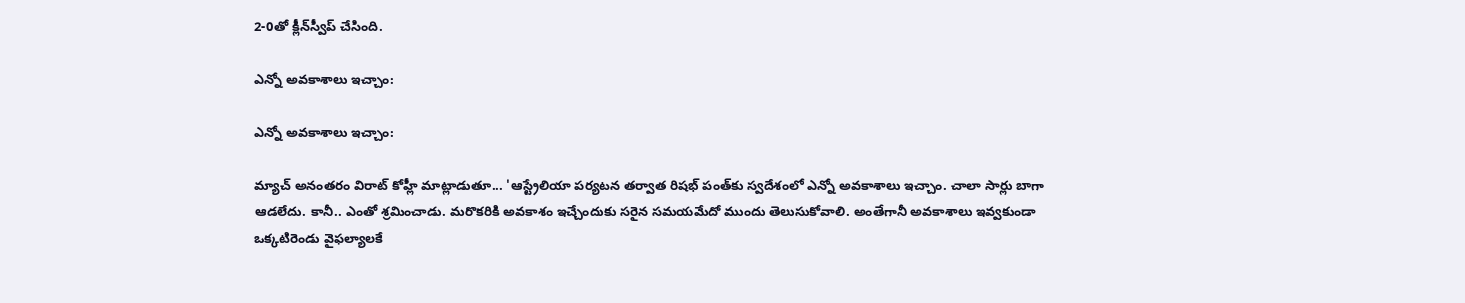2-0తో క్లీన్‌స్వీప్‌ చేసింది.

ఎన్నో అవకాశాలు ఇచ్చాం:

ఎన్నో అవకాశాలు ఇచ్చాం:

మ్యాచ్ అనంతరం విరాట్ కోహ్లీ మాట్లాడుతూ... 'ఆస్ట్రేలియా పర్యటన తర్వాత రిషభ్‌ పంత్‌కు స్వదేశంలో ఎన్నో అవకాశాలు ఇచ్చాం. చాలా సార్లు బాగా ఆడలేదు. కానీ.. ఎంతో శ్రమించాడు. మరొకరికి అవకాశం ఇచ్చేందుకు సరైన సమయమేదో ముందు తెలుసుకోవాలి. అంతేగానీ అవకాశాలు ఇవ్వకుండా ఒక్కటిరెండు వైఫల్యాలకే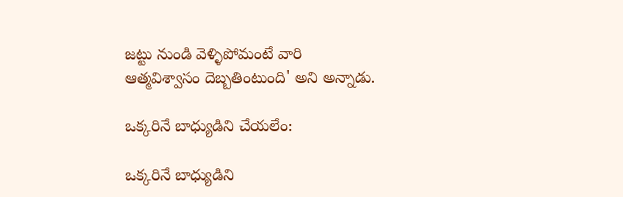జట్టు నుండి వెళ్ళిపోమంటే వారి ఆత్మవిశ్వాసం దెబ్బతింటుంది' అని అన్నాడు.

ఒక్కరినే బాధ్యుడిని చేయలేం:

ఒక్కరినే బాధ్యుడిని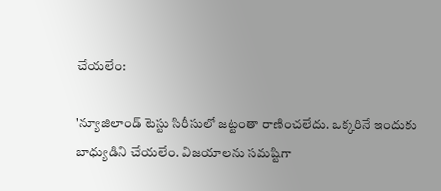చేయలేం:

'న్యూజిలాండ్‌ టెస్టు సిరీసులో జట్టంతా రాణించలేదు. ఒక్కరినే ఇందుకు బాధ్యుడిని చేయలేం. విజయాలను సమష్టిగా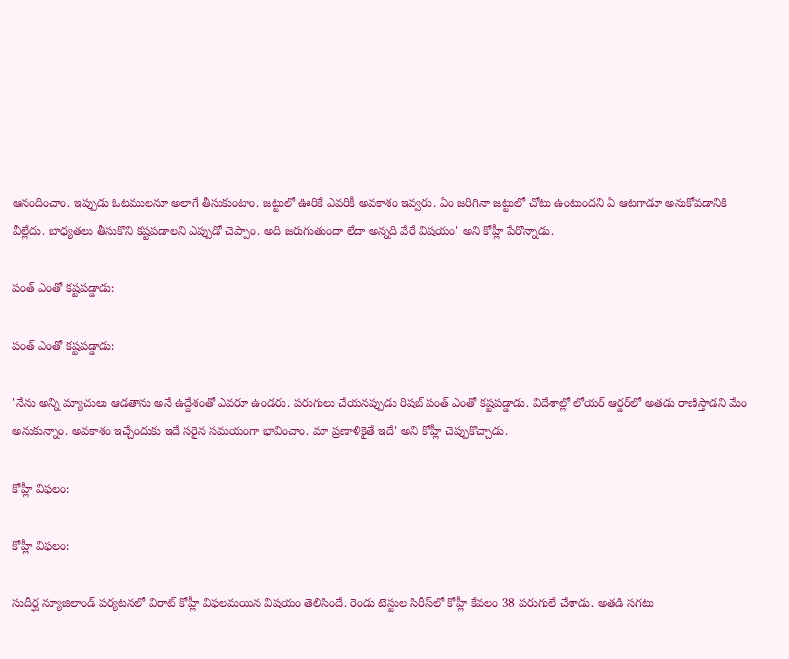ఆనందించాం. ఇప్పుడు ఓటములనూ అలాగే తీసుకుంటాం. జట్టులో ఊరికే ఎవరికీ అవకాశం ఇవ్వరు. ఏం జరిగినా జట్టులో చోటు ఉంటుందని ఏ ఆటగాడూ అనుకోవడానికి వీల్లేదు. బాధ్యతలు తీసుకొని కష్టపడాలని ఎప్పుడో చెప్పాం. అది జరుగుతుందా లేదా అన్నది వేరే విషయం' అని కోహ్లీ పేరొన్నాడు.

పంత్‌ ఎంతో కష్టపడ్డాడు:

పంత్‌ ఎంతో కష్టపడ్డాడు:

'నేను అన్ని మ్యాచులు ఆడతాను అనే ఉద్దేశంతో ఎవరూ ఉండరు. పరుగులు చేయనప్పుడు రిషబ్ పంత్‌ ఎంతో కష్టపడ్డాడు. విదేశాల్లో లోయర్‌ ఆర్డర్‌లో అతడు రాణిస్తాడని మేం అనుకున్నాం. అవకాశం ఇచ్చేందుకు ఇదే సరైన సమయంగా భావించాం. మా ప్రణాళికైతే ఇదే' అని కోహ్లీ చెప్పుకొచ్చాడు.

కోహ్లీ విఫలం:

కోహ్లీ విఫలం:

సుదీర్ఘ న్యూజిలాండ్‌ పర్యటనలో విరాట్‌ కోహ్లీ విఫలమయిన విషయం తెలిసిందే. రెండు టెస్టుల సిరీస్‌లో కోహ్లీ కేవలం 38 పరుగులే చేశాడు. అతడి సగటు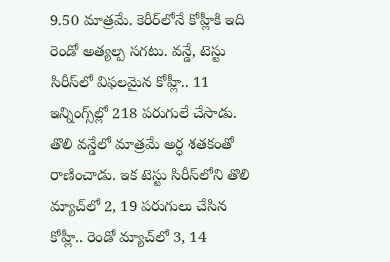9.50 మాత్రమే. కెరీర్‌లోనే కోహ్లీకి ఇది రెండో అత్యల్ప సగటు. వన్డే, టెస్టు సిరీస్‌లో విఫలమైన కోహ్లీ.. 11 ఇన్నింగ్స్‌ల్లో 218 పరుగులే చేసాడు. తొలి వన్డేలో మాత్రమే అర్ధ శతకంతో రాణించాడు. ఇక టెస్టు సిరీస్‌లోని తొలి మ్యాచ్‌లో 2, 19 పరుగులు చేసిన కోహ్లీ.. రెండో మ్యాచ్‌లో 3, 14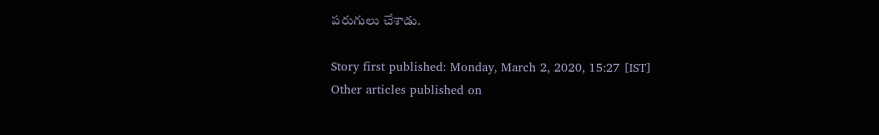పరుగులు చేశాడు.

Story first published: Monday, March 2, 2020, 15:27 [IST]
Other articles published on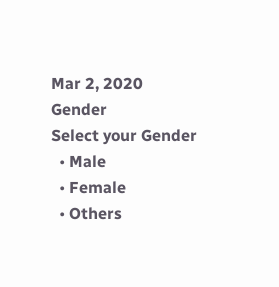Mar 2, 2020
Gender
Select your Gender
  • Male
  • Female
  • Others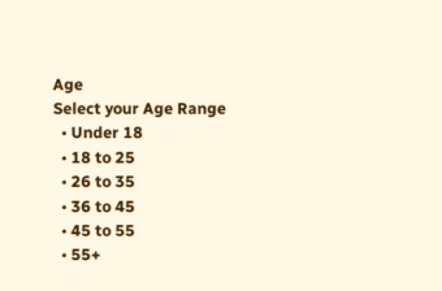Age
Select your Age Range
  • Under 18
  • 18 to 25
  • 26 to 35
  • 36 to 45
  • 45 to 55
  • 55+